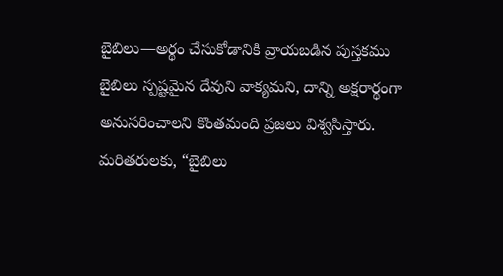బైబిలు—అర్థం చేసుకోడానికి వ్రాయబడిన పుస్తకము
బైబిలు స్పష్టమైన దేవుని వాక్యమని, దాన్ని అక్షరార్థంగా అనుసరించాలని కొంతమంది ప్రజలు విశ్వసిస్తారు. మరితరులకు, “బైబిలు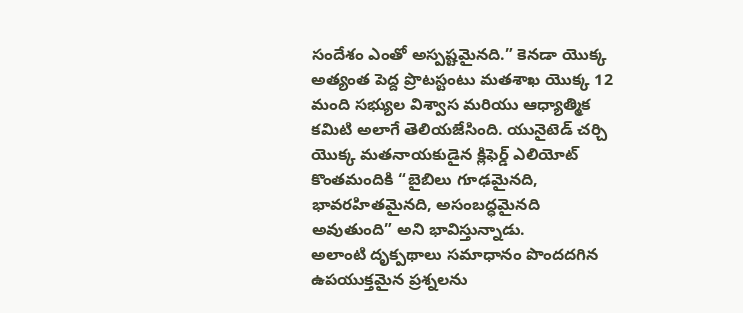సందేశం ఎంతో అస్పష్టమైనది.” కెనడా యొక్క అత్యంత పెద్ద ప్రొటస్టంటు మతశాఖ యొక్క 12 మంది సభ్యుల విశ్వాస మరియు ఆధ్యాత్మిక కమిటి అలాగే తెలియజేసింది. యునైటెడ్ చర్చి యొక్క మతనాయకుడైన క్లిఫెర్డ్ ఎలియోట్ కొంతమందికి “బైబిలు గూఢమైనది, భావరహితమైనది, అసంబద్ధమైనది అవుతుంది” అని భావిస్తున్నాడు.
అలాంటి దృక్పథాలు సమాధానం పొందదగిన ఉపయుక్తమైన ప్రశ్నలను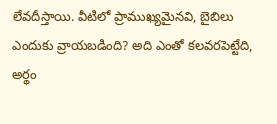లేవదీస్తాయి. వీటిలో ప్రాముఖ్యమైనవి, బైబిలు ఎందుకు వ్రాయబడింది? అది ఎంతో కలవరపెట్టేది, అర్థం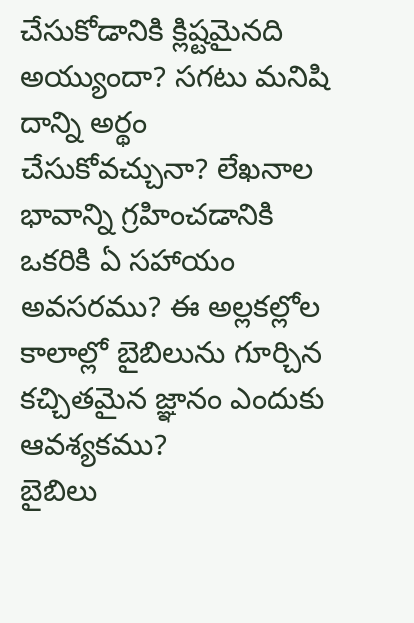చేసుకోడానికి క్లిష్టమైనది అయ్యుందా? సగటు మనిషి దాన్ని అర్థం చేసుకోవచ్చునా? లేఖనాల భావాన్ని గ్రహించడానికి ఒకరికి ఏ సహాయం అవసరము? ఈ అల్లకల్లోల కాలాల్లో బైబిలును గూర్చిన కచ్చితమైన జ్ఞానం ఎందుకు ఆవశ్యకము?
బైబిలు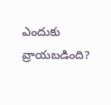ఎందుకు వ్రాయబడింది?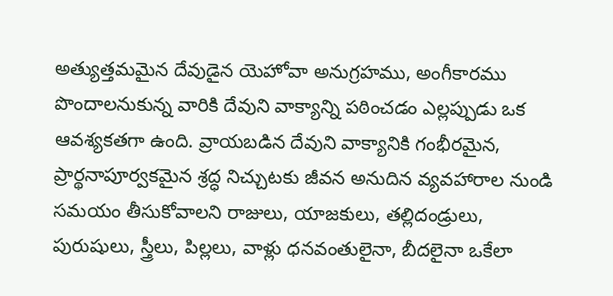అత్యుత్తమమైన దేవుడైన యెహోవా అనుగ్రహము, అంగీకారము పొందాలనుకున్న వారికి దేవుని వాక్యాన్ని పఠించడం ఎల్లప్పుడు ఒక ఆవశ్యకతగా ఉంది. వ్రాయబడిన దేవుని వాక్యానికి గంభీరమైన, ప్రార్థనాపూర్వకమైన శ్రద్ధ నిచ్చుటకు జీవన అనుదిన వ్యవహారాల నుండి సమయం తీసుకోవాలని రాజులు, యాజకులు, తల్లిదండ్రులు, పురుషులు, స్త్రీలు, పిల్లలు, వాళ్లు ధనవంతులైనా, బీదలైనా ఒకేలా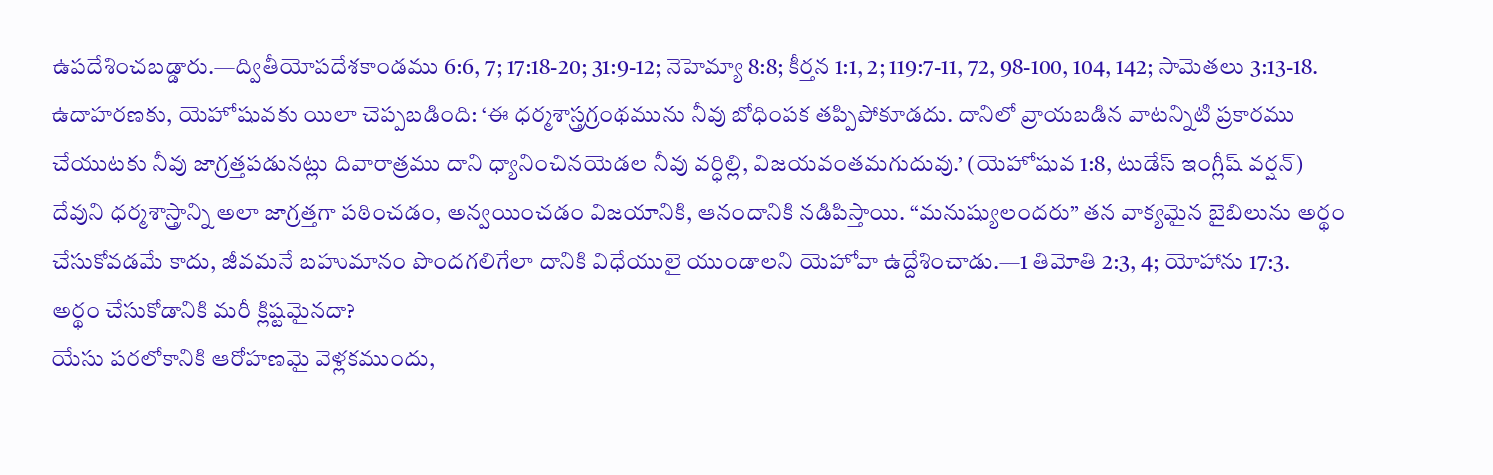ఉపదేశించబడ్డారు.—ద్వితీయోపదేశకాండము 6:6, 7; 17:18-20; 31:9-12; నెహెమ్యా 8:8; కీర్తన 1:1, 2; 119:7-11, 72, 98-100, 104, 142; సామెతలు 3:13-18.
ఉదాహరణకు, యెహోషువకు యిలా చెప్పబడింది: ‘ఈ ధర్మశాస్త్రగ్రంథమును నీవు బోధింపక తప్పిపోకూడదు. దానిలో వ్రాయబడిన వాటన్నిటి ప్రకారము చేయుటకు నీవు జాగ్రత్తపడునట్లు దివారాత్రము దాని ధ్యానించినయెడల నీవు వర్ధిల్లి, విజయవంతమగుదువు.’ (యెహోషువ 1:8, టుడేస్ ఇంగ్లీష్ వర్షన్) దేవుని ధర్మశాస్త్రాన్ని అలా జాగ్రత్తగా పఠించడం, అన్వయించడం విజయానికి, ఆనందానికి నడిపిస్తాయి. “మనుష్యులందరు” తన వాక్యమైన బైబిలును అర్థం చేసుకోవడమే కాదు, జీవమనే బహుమానం పొందగలిగేలా దానికి విధేయులై యుండాలని యెహోవా ఉద్దేశించాడు.—1 తిమోతి 2:3, 4; యోహాను 17:3.
అర్థం చేసుకోడానికి మరీ క్లిష్టమైనదా?
యేసు పరలోకానికి ఆరోహణమై వెళ్లకముందు,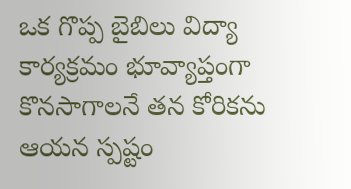ఒక గొప్ప బైబిలు విద్యా కార్యక్రమం భూవ్యాప్తంగా కొనసాగాలనే తన కోరికను ఆయన స్పష్టం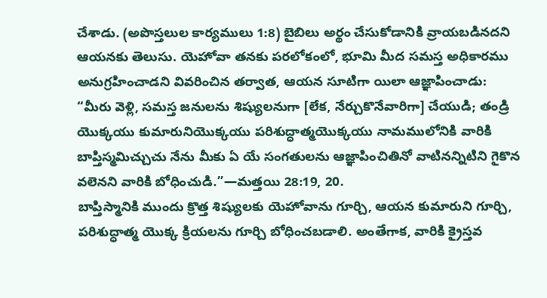చేశాడు. (అపొస్తలుల కార్యములు 1:8) బైబిలు అర్థం చేసుకోడానికి వ్రాయబడినదని ఆయనకు తెలుసు. యెహోవా తనకు పరలోకంలో, భూమి మీద సమస్త అధికారము అనుగ్రహించాడని వివరించిన తర్వాత, ఆయన సూటిగా యిలా ఆజ్ఞాపించాడు: “మీరు వెళ్లి, సమస్త జనులను శిష్యులనుగా [లేక, నేర్చుకొనేవారిగా] చేయుడి; తండ్రి యొక్కయు కుమారునియొక్కయు పరిశుద్ధాత్మయొక్కయు నామములోనికి వారికి బాప్తిస్మమిచ్చుచు నేను మీకు ఏ యే సంగతులను ఆజ్ఞాపించితినో వాటినన్నిటిని గైకొన వలెనని వారికి బోధించుడి.”—మత్తయి 28:19, 20.
బాప్తిస్మానికి ముందు క్రొత్త శిష్యులకు యెహోవాను గూర్చి, ఆయన కుమారుని గూర్చి, పరిశుద్ధాత్మ యొక్క క్రియలను గూర్చి బోధించబడాలి. అంతేగాక, వారికి క్రైస్తవ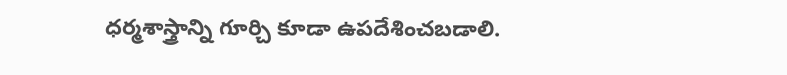ధర్మశాస్త్రాన్ని గూర్చి కూడా ఉపదేశించబడాలి.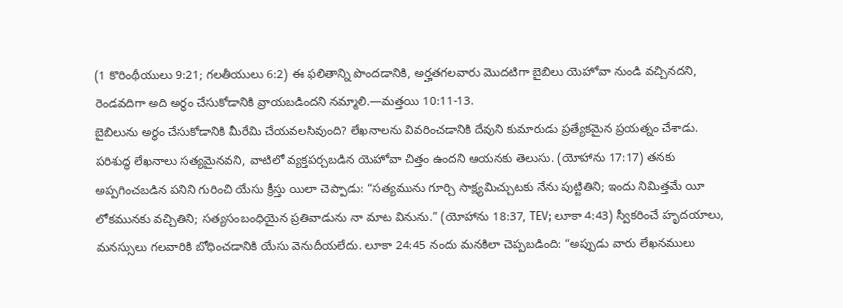(1 కొరింథీయులు 9:21; గలతీయులు 6:2) ఈ ఫలితాన్ని పొందడానికి, అర్హతగలవారు మొదటిగా బైబిలు యెహోవా నుండి వచ్చినదని, రెండవదిగా అది అర్థం చేసుకోడానికి వ్రాయబడిందని నమ్మాలి.—మత్తయి 10:11-13.
బైబిలును అర్థం చేసుకోడానికి మీరేమి చేయవలసివుంది? లేఖనాలను వివరించడానికి దేవుని కుమారుడు ప్రత్యేకమైన ప్రయత్నం చేశాడు. పరిశుద్ధ లేఖనాలు సత్యమైనవని, వాటిలో వ్యక్తపర్చబడిన యెహోవా చిత్తం ఉందని ఆయనకు తెలుసు. (యోహాను 17:17) తనకు అప్పగించబడిన పనిని గురించి యేసు క్రీస్తు యిలా చెప్పాడు: “సత్యమును గూర్చి సాక్ష్యమిచ్చుటకు నేను పుట్టితిని; ఇందు నిమిత్తమే యీ లోకమునకు వచ్చితిని; సత్యసంబంధియైన ప్రతివాడును నా మాట వినును.” (యోహాను 18:37, TEV; లూకా 4:43) స్వీకరించే హృదయాలు, మనస్సులు గలవారికి బోధించడానికి యేసు వెనుదీయలేదు. లూకా 24:45 నందు మనకిలా చెప్పబడింది: “అప్పుడు వారు లేఖనములు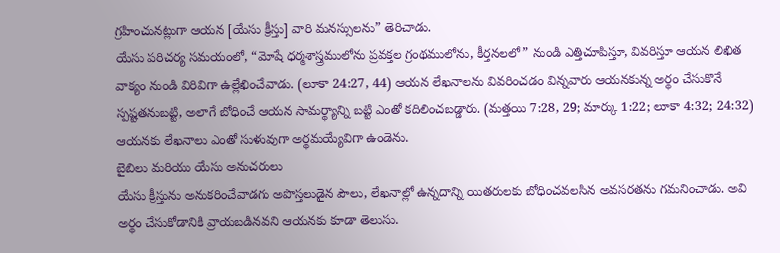గ్రహించునట్లుగా ఆయన [యేసు క్రీస్తు] వారి మనస్సులను” తెరిచాడు.
యేసు పరిచర్య సమయంలో, “మోషే ధర్మశాస్త్రములోను ప్రవక్తల గ్రంథములోను, కీర్తనలలో” నుండి ఎత్తిచూపిస్తూ, వివరిస్తూ ఆయన లిఖిత వాక్యం నుండి విరివిగా ఉల్లేఖించేవాడు. (లూకా 24:27, 44) ఆయన లేఖనాలను వివరించడం విన్నవారు ఆయనకున్న అర్థం చేసుకొనే స్పష్టతనుబట్టి, అలాగే బోధించే ఆయన సామర్థ్యాన్ని బట్టి ఎంతో కదిలించబడ్డారు. (మత్తయి 7:28, 29; మార్కు 1:22; లూకా 4:32; 24:32) ఆయనకు లేఖనాలు ఎంతో సుళువుగా అర్థమయ్యేవిగా ఉండెను.
బైబిలు మరియు యేసు అనుచరులు
యేసు క్రీస్తును అనుకరించేవాడగు అపొస్తలుడైన పౌలు, లేఖనాల్లో ఉన్నదాన్ని యితరులకు బోధించవలసిన అవసరతను గమనించాడు. అవి అర్థం చేసుకోడానికి వ్రాయబడినవని ఆయనకు కూడా తెలుసు.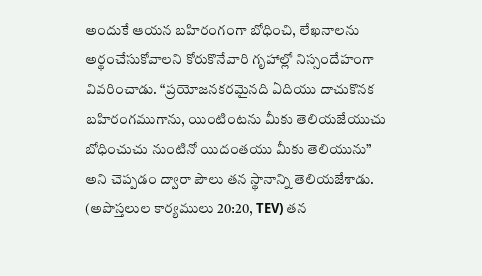అందుకే ఆయన బహిరంగంగా బోధించి, లేఖనాలను అర్థంచేసుకోవాలని కోరుకొనేవారి గృహాల్లో నిస్సందేహంగా వివరించాడు. “ప్రయోజనకరమైనది ఏదియు దాచుకొనక బహిరంగముగాను, యింటింటను మీకు తెలియజేయుచు బోధించుచు నుంటినో యిదంతయు మీకు తెలియును” అని చెప్పడం ద్వారా పౌలు తన స్థానాన్ని తెలియజేశాడు. (అపొస్తలుల కార్యములు 20:20, TEV) తన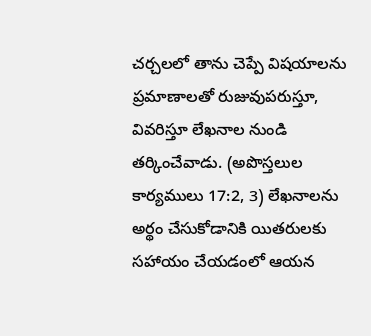చర్చలలో తాను చెప్పే విషయాలను ప్రమాణాలతో రుజువుపరుస్తూ, వివరిస్తూ లేఖనాల నుండి తర్కించేవాడు. (అపొస్తలుల కార్యములు 17:2, 3) లేఖనాలను అర్థం చేసుకోడానికి యితరులకు సహాయం చేయడంలో ఆయన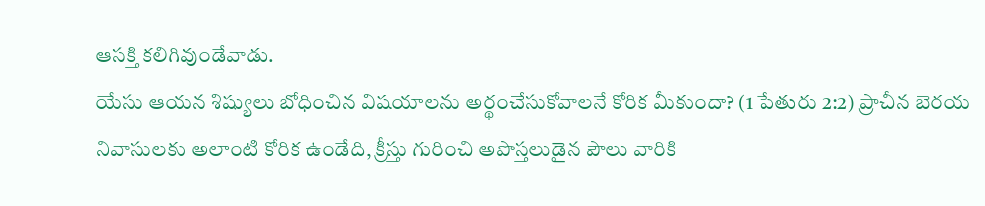ఆసక్తి కలిగివుండేవాడు.
యేసు ఆయన శిష్యులు బోధించిన విషయాలను అర్థంచేసుకోవాలనే కోరిక మీకుందా? (1 పేతురు 2:2) ప్రాచీన బెరయ నివాసులకు అలాంటి కోరిక ఉండేది, క్రీస్తు గురించి అపొస్తలుడైన పౌలు వారికి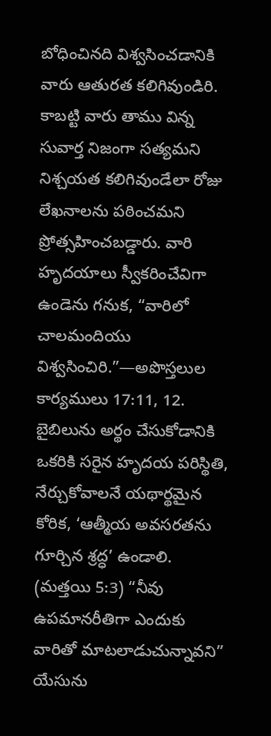బోధించినది విశ్వసించడానికి వారు ఆతురత కలిగివుండిరి. కాబట్టి వారు తాము విన్న సువార్త నిజంగా సత్యమని నిశ్చయత కలిగివుండేలా రోజు లేఖనాలను పఠించమని ప్రోత్సహించబడ్డారు. వారి హృదయాలు స్వీకరించేవిగా ఉండెను గనుక, “వారిలో చాలమందియు విశ్వసించిరి.”—అపొస్తలుల కార్యములు 17:11, 12.
బైబిలును అర్థం చేసుకోడానికి ఒకరికి సరైన హృదయ పరిస్థితి, నేర్చుకోవాలనే యథార్థమైన కోరిక, ‘ఆత్మీయ అవసరతను గూర్చిన శ్రద్ధ’ ఉండాలి. (మత్తయి 5:3) “నీవు ఉపమానరీతిగా ఎందుకు వారితో మాటలాడుచున్నావని” యేసును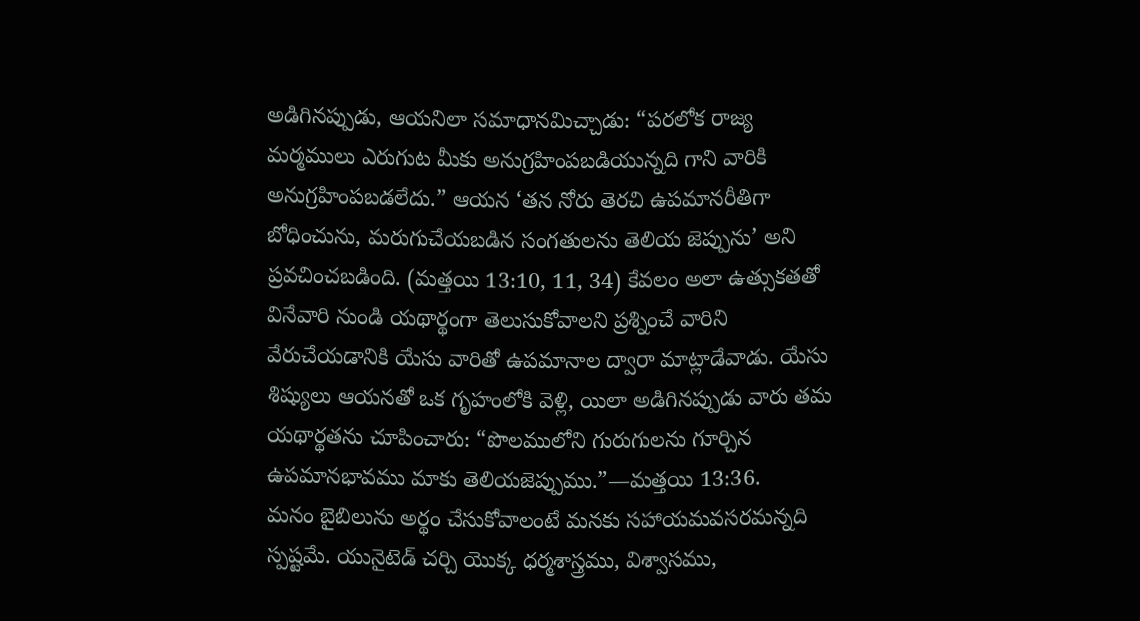అడిగినప్పుడు, ఆయనిలా సమాధానమిచ్చాడు: “పరలోక రాజ్య మర్మములు ఎరుగుట మీకు అనుగ్రహింపబడియున్నది గాని వారికి అనుగ్రహింపబడలేదు.” ఆయన ‘తన నోరు తెరచి ఉపమానరీతిగా బోధించును, మరుగుచేయబడిన సంగతులను తెలియ జెప్పును’ అని ప్రవచించబడింది. (మత్తయి 13:10, 11, 34) కేవలం అలా ఉత్సుకతతో వినేవారి నుండి యథార్థంగా తెలుసుకోవాలని ప్రశ్నించే వారిని వేరుచేయడానికి యేసు వారితో ఉపమానాల ద్వారా మాట్లాడేవాడు. యేసు శిష్యులు ఆయనతో ఒక గృహంలోకి వెళ్లి, యిలా అడిగినప్పుడు వారు తమ యథార్థతను చూపించారు: “పొలములోని గురుగులను గూర్చిన ఉపమానభావము మాకు తెలియజెప్పుము.”—మత్తయి 13:36.
మనం బైబిలును అర్థం చేసుకోవాలంటే మనకు సహాయమవసరమన్నది స్పష్టమే. యునైటెడ్ చర్చి యొక్క ధర్మశాస్త్రము, విశ్వాసము,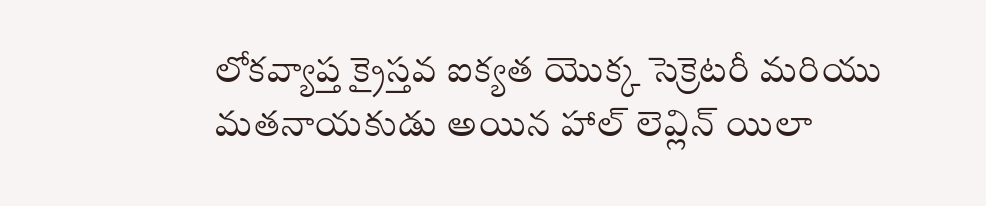లోకవ్యాప్త క్రైస్తవ ఐక్యత యొక్క సెక్రెటరీ మరియు మతనాయకుడు అయిన హాల్ లెవ్లిన్ యిలా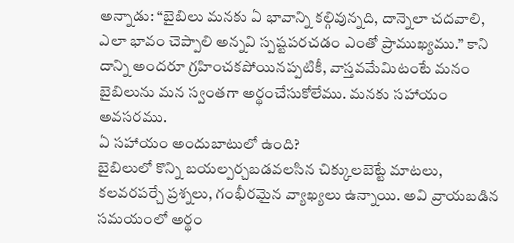అన్నాడు: “బైబిలు మనకు ఏ భావాన్ని కల్గివున్నది, దాన్నెలా చదవాలి, ఎలా భావం చెప్పాలి అన్నవి స్పష్టపరచడం ఎంతో ప్రాముఖ్యము.” కాని దాన్ని అందరూ గ్రహించకపోయినప్పటికీ, వాస్తవమేమిటంటే మనం బైబిలును మన స్వంతగా అర్థంచేసుకోలేము. మనకు సహాయం అవసరము.
ఏ సహాయం అందుబాటులో ఉంది?
బైబిలులో కొన్ని బయల్పర్చబడవలసిన చిక్కులబెట్టే మాటలు, కలవరపర్చే ప్రశ్నలు, గంభీరమైన వ్యాఖ్యలు ఉన్నాయి. అవి వ్రాయబడిన సమయంలో అర్థం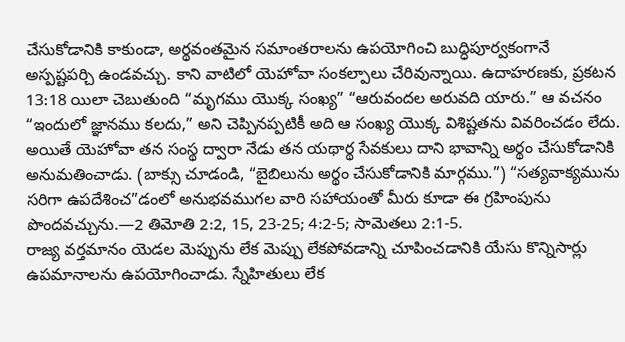చేసుకోడానికి కాకుండా, అర్థవంతమైన సమాంతరాలను ఉపయోగించి బుద్ధిపూర్వకంగానే అస్పష్టపర్చి ఉండవచ్చు. కాని వాటిలో యెహోవా సంకల్పాలు చేరివున్నాయి. ఉదాహరణకు, ప్రకటన 13:18 యిలా చెబుతుంది “మృగము యొక్క సంఖ్య” “ఆరువందల అరువది యారు.” ఆ వచనం “ఇందులో జ్ఞానము కలదు,” అని చెప్పినప్పటికీ అది ఆ సంఖ్య యొక్క విశిష్టతను వివరించడం లేదు. అయితే యెహోవా తన సంస్థ ద్వారా నేడు తన యథార్థ సేవకులు దాని భావాన్ని అర్థం చేసుకోడానికి అనుమతించాడు. (బాక్సు చూడండి, “బైబిలును అర్థం చేసుకోడానికి మార్గము.”) “సత్యవాక్యమును సరిగా ఉపదేశించ”డంలో అనుభవముగల వారి సహాయంతో మీరు కూడా ఈ గ్రహింపును పొందవచ్చును.—2 తిమోతి 2:2, 15, 23-25; 4:2-5; సామెతలు 2:1-5.
రాజ్య వర్తమానం యెడల మెప్పును లేక మెప్పు లేకపోవడాన్ని చూపించడానికి యేసు కొన్నిసార్లు ఉపమానాలను ఉపయోగించాడు. స్నేహితులు లేక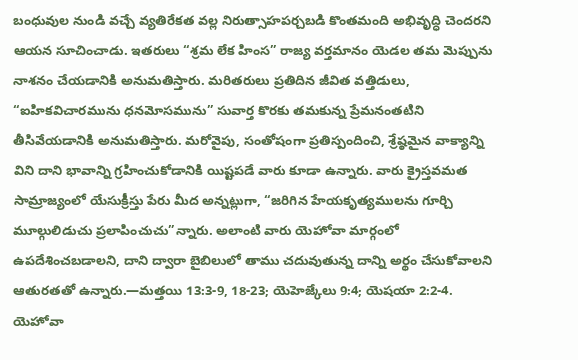బంధువుల నుండి వచ్చే వ్యతిరేకత వల్ల నిరుత్సాహపర్చబడి కొంతమంది అభివృద్ధి చెందరని ఆయన సూచించాడు. ఇతరులు “శ్రమ లేక హింస” రాజ్య వర్తమానం యెడల తమ మెప్పును నాశనం చేయడానికి అనుమతిస్తారు. మరితరులు ప్రతిదిన జీవిత వత్తిడులు, “ఐహికవిచారమును ధనమోసమును” సువార్త కొరకు తమకున్న ప్రేమనంతటిని తీసివేయడానికి అనుమతిస్తారు. మరోవైపు, సంతోషంగా ప్రతిస్పందించి, శ్రేష్ఠమైన వాక్యాన్ని విని దాని భావాన్ని గ్రహించుకోడానికి యిష్టపడే వారు కూడా ఉన్నారు. వారు క్రైస్తవమత సామ్రాజ్యంలో యేసుక్రీస్తు పేరు మీద అన్నట్లుగా, “జరిగిన హేయకృత్యములను గూర్చి మూల్గులిడుచు ప్రలాపించుచు”న్నారు. అలాంటి వారు యెహోవా మార్గంలో ఉపదేశించబడాలని, దాని ద్వారా బైబిలులో తాము చదువుతున్న దాన్ని అర్థం చేసుకోవాలని ఆతురతతో ఉన్నారు.—మత్తయి 13:3-9, 18-23; యెహెజ్కేలు 9:4; యెషయా 2:2-4.
యెహోవా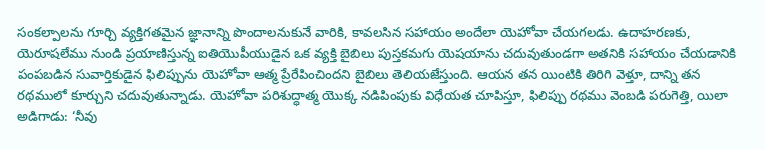సంకల్పాలను గూర్చి వ్యక్తిగతమైన జ్ఞానాన్ని పొందాలనుకునే వారికి, కావలసిన సహాయం అందేలా యెహోవా చేయగలడు. ఉదాహరణకు, యెరూషలేము నుండి ప్రయాణిస్తున్న ఐతియొపీయుడైన ఒక వ్యక్తి బైబిలు పుస్తకమగు యెషయాను చదువుతుండగా అతనికి సహాయం చేయడానికి పంపబడిన సువార్తికుడైన ఫిలిప్పును యెహోవా ఆత్మ ప్రేరేపించిందని బైబిలు తెలియజేస్తుంది. ఆయన తన యింటికి తిరిగి వెళ్తూ, దాన్ని తన రథములో కూర్చుని చదువుతున్నాడు. యెహోవా పరిశుద్ధాత్మ యొక్క నడిపింపుకు విధేయత చూపిస్తూ, ఫిలిప్పు రథము వెంబడి పరుగెత్తి, యిలా అడిగాడు: ‘నీవు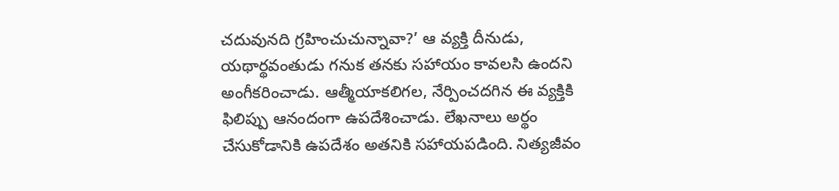చదువునది గ్రహించుచున్నావా?’ ఆ వ్యక్తి దీనుడు, యథార్థవంతుడు గనుక తనకు సహాయం కావలసి ఉందని అంగీకరించాడు. ఆత్మీయాకలిగల, నేర్పించదగిన ఈ వ్యక్తికి ఫిలిప్పు ఆనందంగా ఉపదేశించాడు. లేఖనాలు అర్థం చేసుకోడానికి ఉపదేశం అతనికి సహాయపడింది. నిత్యజీవం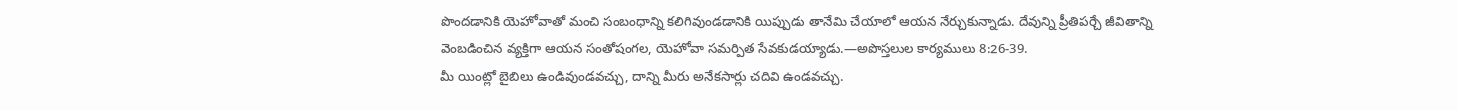పొందడానికి యెహోవాతో మంచి సంబంధాన్ని కలిగివుండడానికి యిప్పుడు తానేమి చేయాలో ఆయన నేర్చుకున్నాడు. దేవున్ని ప్రీతిపర్చే జీవితాన్ని వెంబడించిన వ్యక్తిగా ఆయన సంతోషంగల, యెహోవా సమర్పిత సేవకుడయ్యాడు.—అపొస్తలుల కార్యములు 8:26-39.
మీ యింట్లో బైబిలు ఉండివుండవచ్చు, దాన్ని మీరు అనేకసార్లు చదివి ఉండవచ్చు.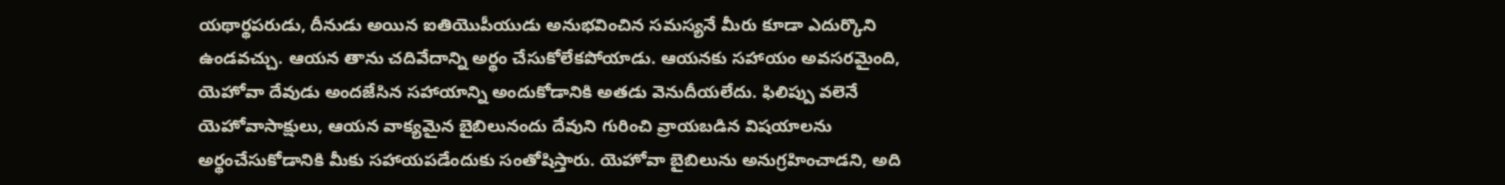యథార్థపరుడు, దీనుడు అయిన ఐతియొపీయుడు అనుభవించిన సమస్యనే మీరు కూడా ఎదుర్కొని ఉండవచ్చు. ఆయన తాను చదివేదాన్ని అర్థం చేసుకోలేకపోయాడు. ఆయనకు సహాయం అవసరమైంది, యెహోవా దేవుడు అందజేసిన సహాయాన్ని అందుకోడానికి అతడు వెనుదీయలేదు. ఫిలిప్పు వలెనే యెహోవాసాక్షులు, ఆయన వాక్యమైన బైబిలునందు దేవుని గురించి వ్రాయబడిన విషయాలను అర్థంచేసుకోడానికి మీకు సహాయపడేందుకు సంతోషిస్తారు. యెహోవా బైబిలును అనుగ్రహించాడని, అది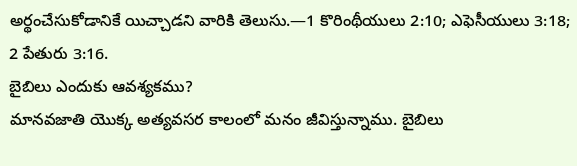అర్థంచేసుకోడానికే యిచ్చాడని వారికి తెలుసు.—1 కొరింథీయులు 2:10; ఎఫెసీయులు 3:18; 2 పేతురు 3:16.
బైబిలు ఎందుకు ఆవశ్యకము?
మానవజాతి యొక్క అత్యవసర కాలంలో మనం జీవిస్తున్నాము. బైబిలు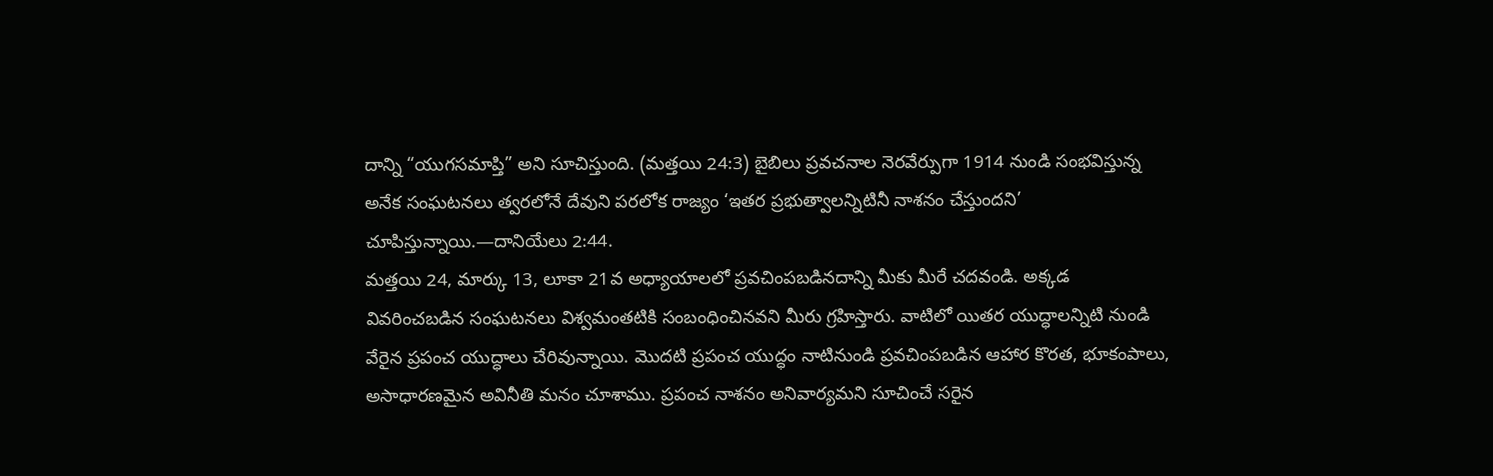దాన్ని “యుగసమాప్తి” అని సూచిస్తుంది. (మత్తయి 24:3) బైబిలు ప్రవచనాల నెరవేర్పుగా 1914 నుండి సంభవిస్తున్న అనేక సంఘటనలు త్వరలోనే దేవుని పరలోక రాజ్యం ‘ఇతర ప్రభుత్వాలన్నిటినీ నాశనం చేస్తుందని’ చూపిస్తున్నాయి.—దానియేలు 2:44.
మత్తయి 24, మార్కు 13, లూకా 21వ అధ్యాయాలలో ప్రవచింపబడినదాన్ని మీకు మీరే చదవండి. అక్కడ వివరించబడిన సంఘటనలు విశ్వమంతటికి సంబంధించినవని మీరు గ్రహిస్తారు. వాటిలో యితర యుద్ధాలన్నిటి నుండి వేరైన ప్రపంచ యుద్ధాలు చేరివున్నాయి. మొదటి ప్రపంచ యుద్ధం నాటినుండి ప్రవచింపబడిన ఆహార కొరత, భూకంపాలు, అసాధారణమైన అవినీతి మనం చూశాము. ప్రపంచ నాశనం అనివార్యమని సూచించే సరైన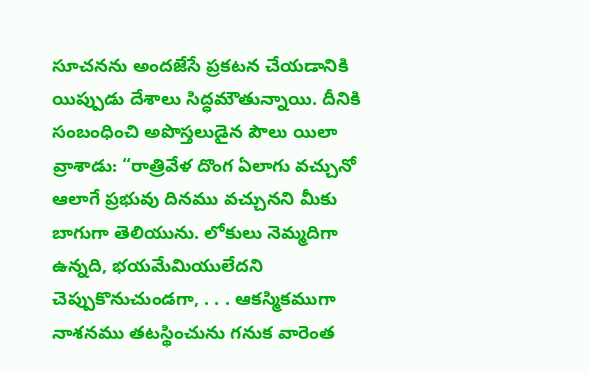సూచనను అందజేసే ప్రకటన చేయడానికి యిప్పుడు దేశాలు సిద్ధమౌతున్నాయి. దీనికి సంబంధించి అపొస్తలుడైన పౌలు యిలా వ్రాశాడు: “రాత్రివేళ దొంగ ఏలాగు వచ్చునో ఆలాగే ప్రభువు దినము వచ్చునని మీకు బాగుగా తెలియును. లోకులు నెమ్మదిగా ఉన్నది, భయమేమియులేదని చెప్పుకొనుచుండగా, . . . ఆకస్మికముగా నాశనము తటస్థించును గనుక వారెంత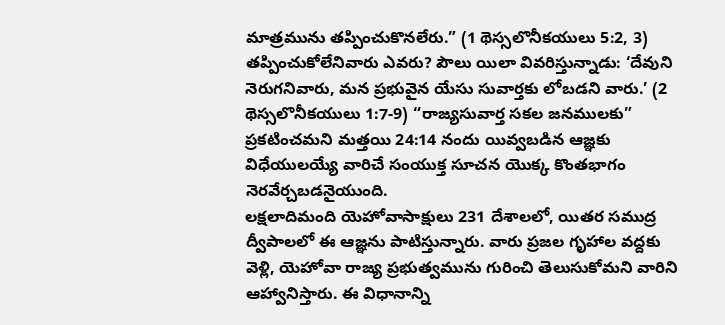మాత్రమును తప్పించుకొనలేరు.” (1 థెస్సలొనీకయులు 5:2, 3) తప్పించుకోలేనివారు ఎవరు? పౌలు యిలా వివరిస్తున్నాడు: ‘దేవుని నెరుగనివారు, మన ప్రభువైన యేసు సువార్తకు లోబడని వారు.’ (2 థెస్సలొనీకయులు 1:7-9) “రాజ్యసువార్త సకల జనములకు” ప్రకటించమని మత్తయి 24:14 నందు యివ్వబడిన ఆజ్ఞకు విధేయులయ్యే వారిచే సంయుక్త సూచన యొక్క కొంతభాగం నెరవేర్చబడనైయుంది.
లక్షలాదిమంది యెహోవాసాక్షులు 231 దేశాలలో, యితర సముద్ర ద్వీపాలలో ఈ ఆజ్ఞను పాటిస్తున్నారు. వారు ప్రజల గృహాల వద్దకు వెళ్లి, యెహోవా రాజ్య ప్రభుత్వమును గురించి తెలుసుకోమని వారిని ఆహ్వానిస్తారు. ఈ విధానాన్ని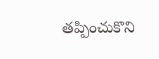తప్పించుకొని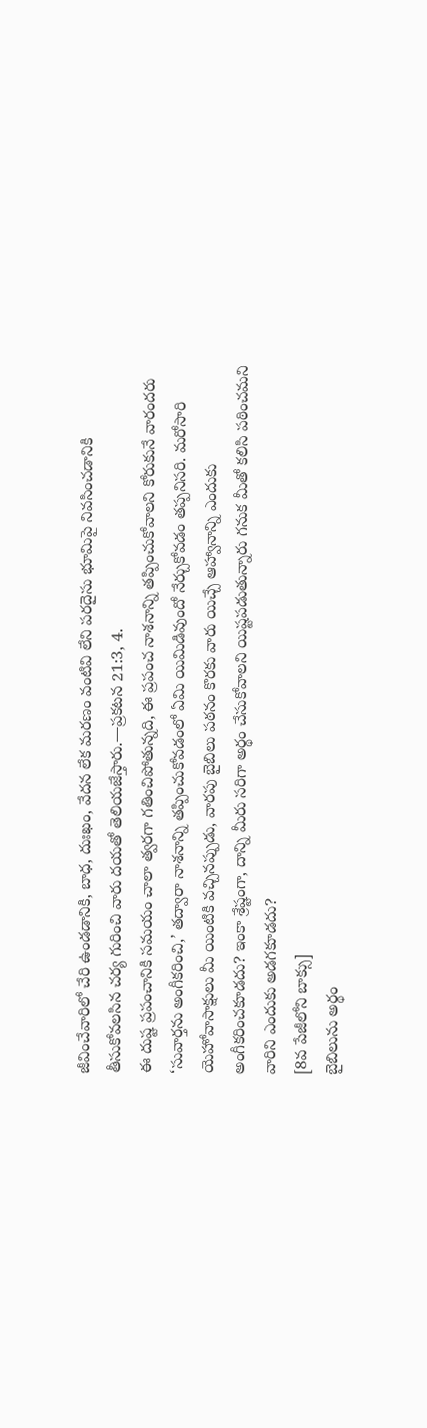జీవించేవారిలో చేరి ఉండడానికి, బాధ, దుఃఖం, వేదన లేక మరణం వంటివి లేని పరదైసు భూమిపై నివసించడానికి తీసుకోవలసిన చర్య గురించి వారు దయతో తెలియజేస్తారు.—ప్రకటన 21:3, 4.
ఈ దుష్ట ప్రపంచానికి సమయం చాలా త్వరగా గతించిపోతున్నది, ఈ ప్రపంచ నాశనాన్ని తప్పించుకోవాలని కోరుకునే వారందరు ‘సువార్తను అంగీకరించి,’ తద్వారా నాశనాన్ని తప్పించుకోవడంలో ఏమి యిమిడివుందో నేర్చుకోవడం తప్పనిసరి. మరోసారి యెహోవాసాక్షులు మీ యింటికి వచ్చినప్పుడు, వారపు బైబిలు పఠనం కొరకు వారు యిచ్చే ఆహ్వానాన్ని ఎందుకు అంగీకరించకూడదు? ఇంకా శ్రేష్టంగా, దాన్ని మీరు సరిగా అర్థం చేసుకోవాలని యిష్టపడుతున్నారు గనుక మీతో కలిసి పఠించమని వారిని ఎందుకు అడగకూడదు?
[8వ పేజీలోని బాక్సు]
బైబిలును అర్థం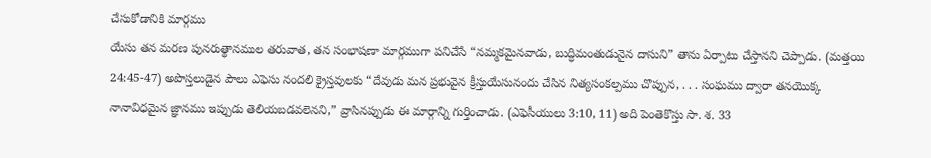చేసుకోడానికి మార్గము
యేసు తన మరణ పునరుత్థానముల తరువాత, తన సంభాషణా మార్గముగా పనిచేసే “నమ్మకమైనవాడు, బుద్ధిమంతుడునైన దాసుని” తాను ఏర్పాటు చేస్తానని చెప్పాడు. (మత్తయి 24:45-47) అపొస్తలుడైన పౌలు ఎఫెసు నందలి క్రైస్తవులకు “దేవుడు మన ప్రభువైన క్రీస్తుయేసునందు చేసిన నిత్యసంకల్పము చొప్పున, . . . సంఘము ద్వారా తనయొక్క నానావిధమైన జ్ఞానము ఇప్పుడు తెలియబడవలెనని,” వ్రాసినప్పుడు ఈ మార్గాన్ని గుర్తించాడు. (ఎఫెసీయులు 3:10, 11) అది పెంతెకొస్తు సా. శ. 33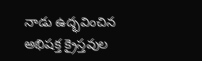నాడు ఉద్భవించిన అభిషక్త క్రైస్తవుల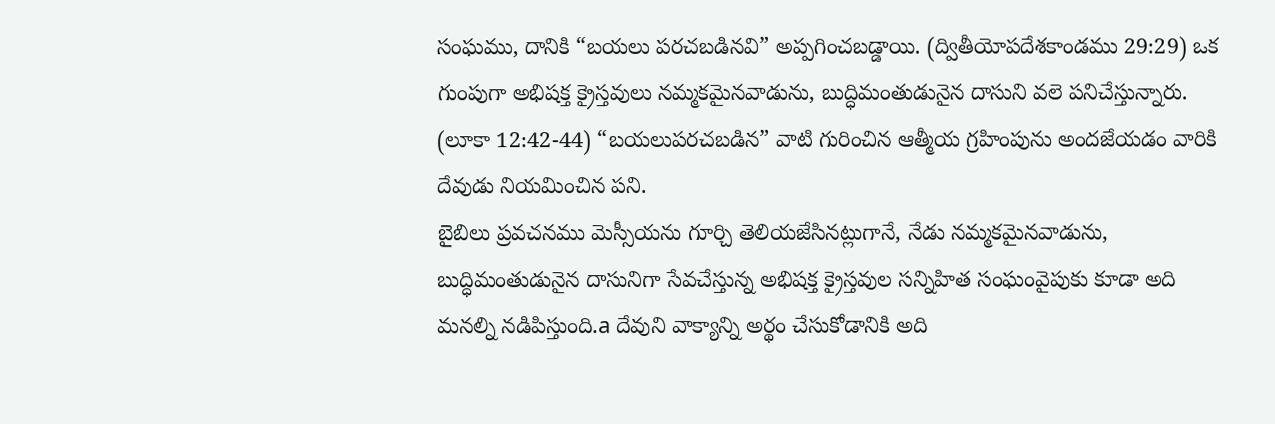సంఘము, దానికి “బయలు పరచబడినవి” అప్పగించబడ్డాయి. (ద్వితీయోపదేశకాండము 29:29) ఒక గుంపుగా అభిషక్త క్రైస్తవులు నమ్మకమైనవాడును, బుద్ధిమంతుడునైన దాసుని వలె పనిచేస్తున్నారు. (లూకా 12:42-44) “బయలుపరచబడిన” వాటి గురించిన ఆత్మీయ గ్రహింపును అందజేయడం వారికి దేవుడు నియమించిన పని.
బైబిలు ప్రవచనము మెస్సీయను గూర్చి తెలియజేసినట్లుగానే, నేడు నమ్మకమైనవాడును, బుద్ధిమంతుడునైన దాసునిగా సేవచేస్తున్న అభిషక్త క్రైస్తవుల సన్నిహిత సంఘంవైపుకు కూడా అది మనల్ని నడిపిస్తుంది.a దేవుని వాక్యాన్ని అర్థం చేసుకోడానికి అది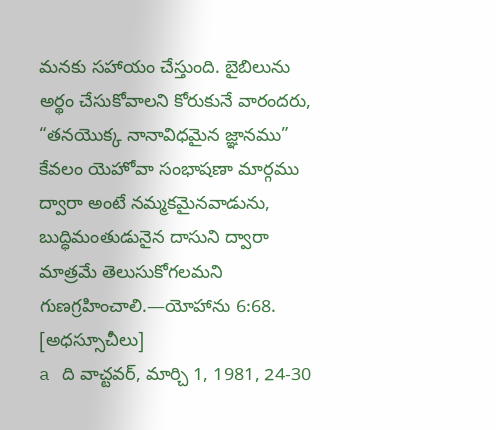మనకు సహాయం చేస్తుంది. బైబిలును అర్థం చేసుకోవాలని కోరుకునే వారందరు, “తనయొక్క నానావిధమైన జ్ఞానము” కేవలం యెహోవా సంభాషణా మార్గము ద్వారా అంటే నమ్మకమైనవాడును, బుద్ధిమంతుడునైన దాసుని ద్వారా మాత్రమే తెలుసుకోగలమని గుణగ్రహించాలి.—యోహాను 6:68.
[అధస్సూచీలు]
a ది వాచ్టవర్, మార్చి 1, 1981, 24-30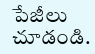పేజీలు చూడండి.